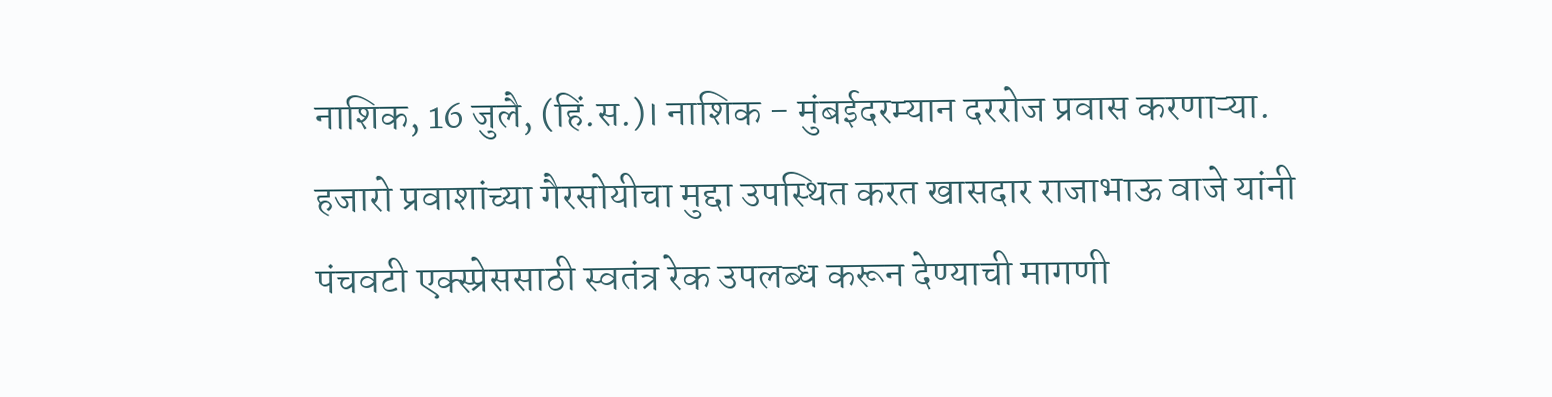नाशिक, 16 जुलै, (हिं.स.)। नाशिक - मुंबईदरम्यान दररोज प्रवास करणाऱ्या. हजारो प्रवाशांच्या गैरसोयीचा मुद्दा उपस्थित करत खासदार राजाभाऊ वाजे यांनी पंचवटी एक्स्प्रेससाठी स्वतंत्र रेक उपलब्ध करून देण्याची मागणी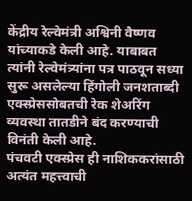केंद्रीय रेल्वेमंत्री अश्विनी वैष्णव यांच्याकडे केली आहे. याबाबत त्यांनी रेल्वेमंत्र्यांना पत्र पाठवून सध्या सुरू असलेल्या हिंगोली जनशताब्दी एक्स्प्रेससोबतची रेक शेअरिंग व्यवस्था तातडीने बंद करण्याची विनंती केली आहे.
पंचवटी एक्स्प्रेस ही नाशिककरांसाठी अत्यंत महत्त्वाची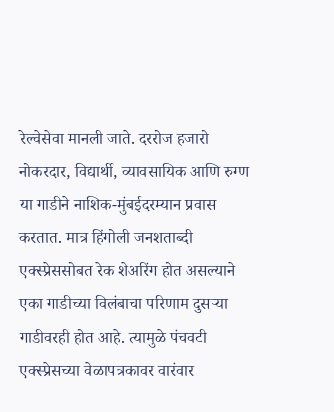रेल्वेसेवा मानली जाते. दररोज हजारो नोकरदार, विद्यार्थी, व्यावसायिक आणि रुग्ण या गाडीने नाशिक-मुंबईदरम्यान प्रवास करतात. मात्र हिंगोली जनशताब्दी एक्स्प्रेससोबत रेक शेअरिंग होत असल्याने एका गाडीच्या विलंबाचा परिणाम दुसऱ्या गाडीवरही होत आहे. त्यामुळे पंचवटी एक्स्प्रेसच्या वेळापत्रकावर वारंवार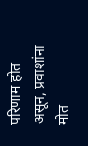परिणाम होत असून, प्रवाशांना मोत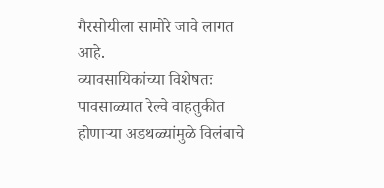गैरसोयीला सामोरे जावे लागत आहे.
व्यावसायिकांच्या विशेषतः पावसाळ्यात रेल्वे वाहतुकीत होणाऱ्या अडथळ्यांमुळे विलंबाचे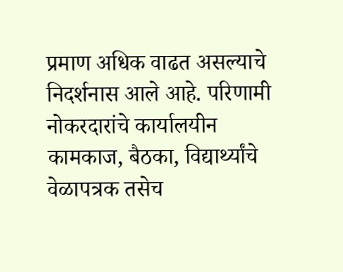प्रमाण अधिक वाढत असल्याचे निदर्शनास आले आहे. परिणामी नोकरदारांचे कार्यालयीन कामकाज, बैठका, विद्यार्थ्यांचे वेळापत्रक तसेच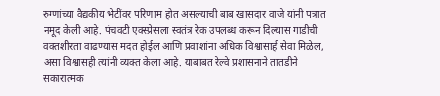रुग्णांच्या वैद्यकीय भेटींवर परिणाम होत असल्याची बाब खासदार वाजे यांनी पत्रात नमूद केली आहे. पंचवटी एक्स्प्रेसला स्वतंत्र रेक उपलब्ध करून दिल्यास गाडीची वक्तशीरता वाढण्यास मदत होईल आणि प्रवाशांना अधिक विश्वासार्ह सेवा मिळेल, असा विश्वासही त्यांनी व्यक्त केला आहे. याबाबत रेल्वे प्रशासनाने तातडीने सकारात्मक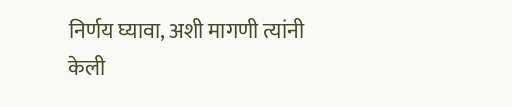निर्णय घ्यावा, अशी मागणी त्यांनी केली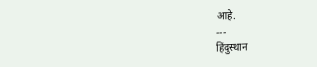आहे.
---
हिंदुस्थान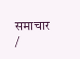समाचार /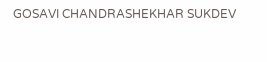GOSAVI CHANDRASHEKHAR SUKDEV